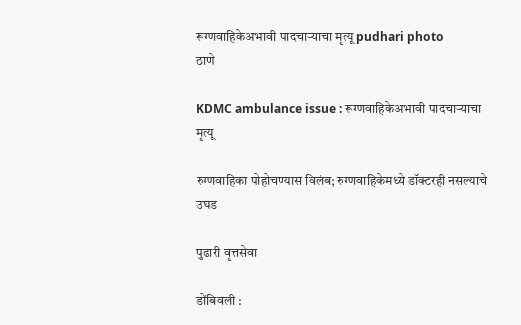रूग्णवाहिकेअभावी पादचाऱ्याचा मृत्यू pudhari photo
ठाणे

KDMC ambulance issue : रूग्णवाहिकेअभावी पादचाऱ्याचा मृत्यू

रुग्णवाहिका पोहोचण्यास विलंब; रुग्णवाहिकेमध्ये डॉक्टरही नसल्याचे उघड

पुढारी वृत्तसेवा

डोंबिवली :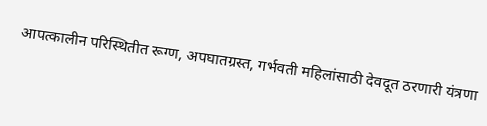आपत्कालीन परिस्थितीत रूग्ण, अपघातग्रस्त, गर्भवती महिलांसाठी देवदूत ठरणारी यंत्रणा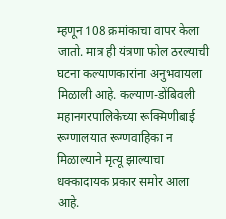म्हणून 108 क्रमांकाचा वापर केला जातो. मात्र ही यंत्रणा फोल ठरल्याची घटना कल्याणकारांना अनुभवायला मिळाली आहे. कल्याण-डोंबिवली महानगरपालिकेच्या रूक्मिणीबाई रूग्णालयात रूग्णवाहिका न मिळाल्याने मृत्यू झाल्याचा धक्कादायक प्रकार समोर आला आहे.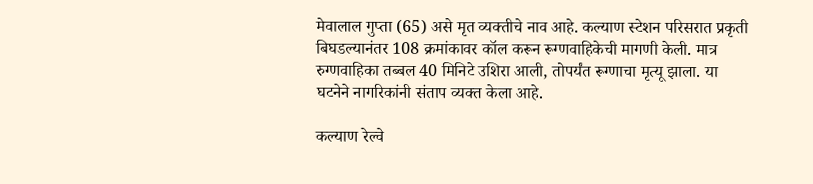मेवालाल गुप्ता (65) असे मृत व्यक्तीचे नाव आहे. कल्याण स्टेशन परिसरात प्रकृती बिघडल्यानंतर 108 क्रमांकावर कॉल करून रूग्णवाहिकेची मागणी केली. मात्र रुग्णवाहिका तब्बल 40 मिनिटे उशिरा आली, तोपर्यंत रूग्णाचा मृत्यू झाला. या घटनेने नागरिकांनी संताप व्यक्त केला आहे.

कल्याण रेल्वे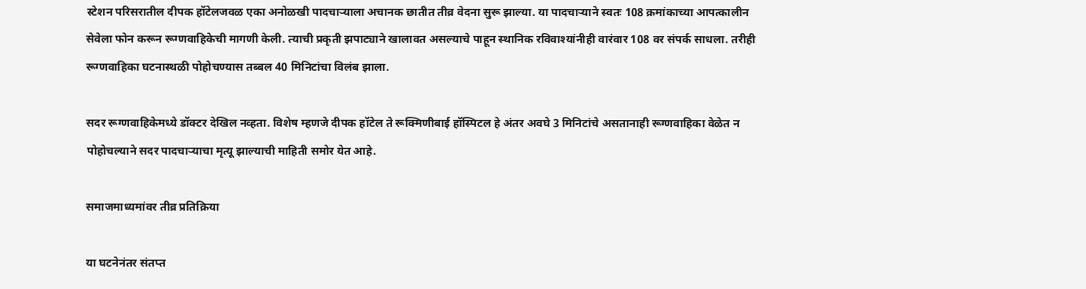स्टेशन परिसरातील दीपक हॉटेलजवळ एका अनोळखी पादचाऱ्याला अचानक छातीत तीव्र वेदना सुरू झाल्या. या पादचाऱ्याने स्वतः 108 क्रमांकाच्या आपत्कालीन सेवेला फोन करून रूग्णवाहिकेची मागणी केली. त्याची प्रकृती झपाट्याने खालावत असल्याचे पाहून स्थानिक रविवाश्यांनीही वारंवार 108 वर संपर्क साधला. तरीही रूग्णवाहिका घटनास्थळी पोहोचण्यास तब्बल 40 मिनिटांचा विलंब झाला.

सदर रूग्णवाहिकेमध्ये डॉक्टर देखिल नव्हता. विशेष म्हणजे दीपक हॉटेल ते रूक्मिणीबाई हॉस्पिटल हे अंतर अवघे 3 मिनिटांचे असतानाही रूग्णवाहिका वेळेत न पोहोचल्याने सदर पादचाऱ्याचा मृत्यू झाल्याची माहिती समोर येत आहे.

समाजमाध्यमांवर तीव्र प्रतिक्रिया

या घटनेनंतर संतप्त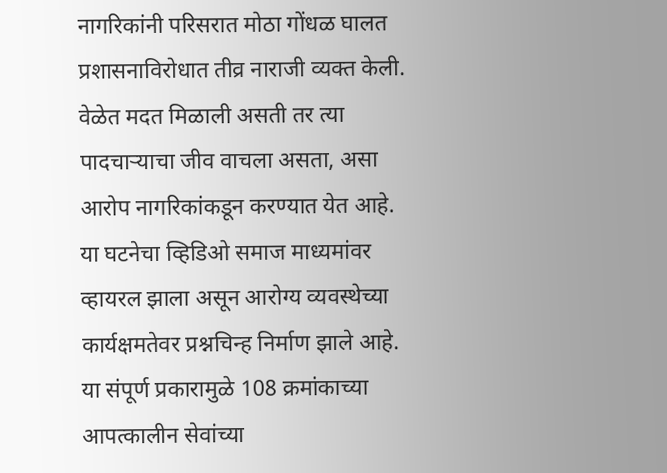नागरिकांनी परिसरात मोठा गोंधळ घालत प्रशासनाविरोधात तीव्र नाराजी व्यक्त केली. वेळेत मदत मिळाली असती तर त्या पादचाऱ्याचा जीव वाचला असता, असा आरोप नागरिकांकडून करण्यात येत आहे. या घटनेचा व्हिडिओ समाज माध्यमांवर व्हायरल झाला असून आरोग्य व्यवस्थेच्या कार्यक्षमतेवर प्रश्नचिन्ह निर्माण झाले आहे. या संपूर्ण प्रकारामुळे 108 क्रमांकाच्या आपत्कालीन सेवांच्या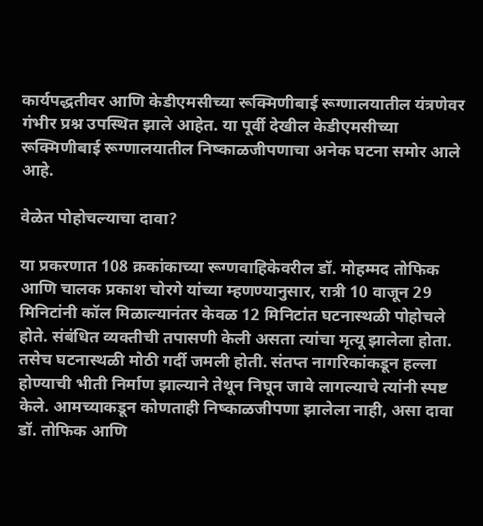कार्यपद्धतीवर आणि केडीएमसीच्या रूक्मिणीबाई रूग्णालयातील यंत्रणेवर गंभीर प्रश्न उपस्थित झाले आहेत. या पूर्वी देखील केडीएमसीच्या रूक्मिणीबाई रूग्णालयातील निष्काळजीपणाचा अनेक घटना समोर आले आहे.

वेळेत पोहोचल्याचा दावा?

या प्रकरणात 108 क्रकांकाच्या रूग्णवाहिकेवरील डॉ. मोहम्मद तोफिक आणि चालक प्रकाश चोरगे यांच्या म्हणण्यानुसार, रात्री 10 वाजून 29 मिनिटांनी कॉल मिळाल्यानंतर केवळ 12 मिनिटांत घटनास्थळी पोहोचले होते. संबंधित व्यक्तीची तपासणी केली असता त्यांचा मृत्यू झालेला होता. तसेच घटनास्थळी मोठी गर्दी जमली होती. संतप्त नागरिकांकडून हल्ला होण्याची भीती निर्माण झाल्याने तेथून निघून जावे लागल्याचे त्यांनी स्पष्ट केले. आमच्याकडून कोणताही निष्काळजीपणा झालेला नाही, असा दावा डॉ. तोफिक आणि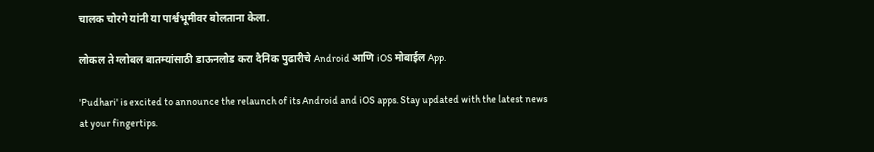चालक चोरगे यांनी या पार्श्वभूमीवर बोलताना केला.

लोकल ते ग्लोबल बातम्यांसाठी डाऊनलोड करा दैनिक पुढारीचे Android आणि iOS मोबाईल App.

'Pudhari' is excited to announce the relaunch of its Android and iOS apps. Stay updated with the latest news at your fingertips.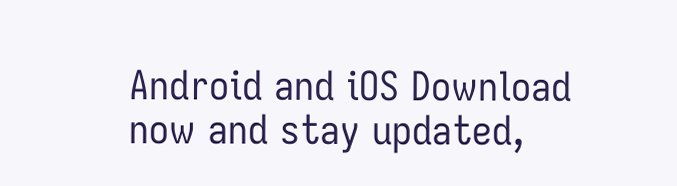Android and iOS Download now and stay updated,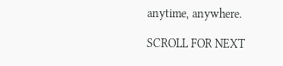anytime, anywhere.

SCROLL FOR NEXT